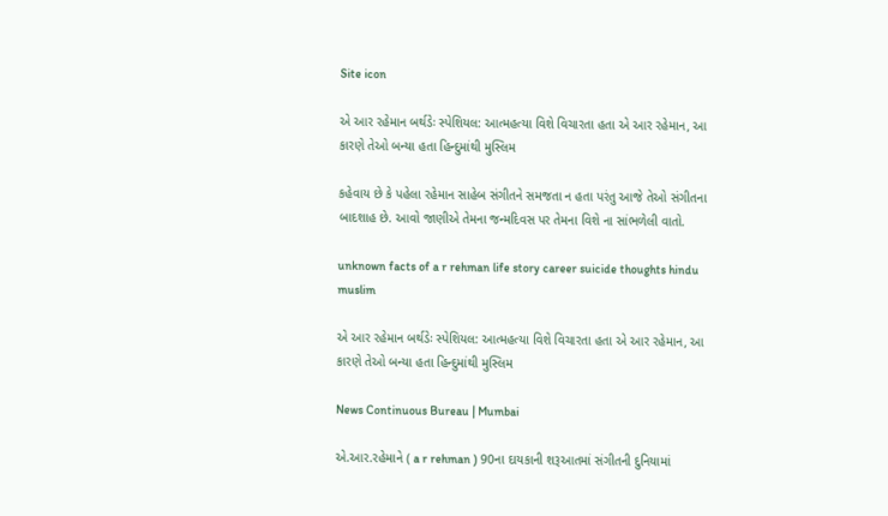Site icon

એ આર રહેમાન બર્થડેઃ સ્પેશિયલ: આત્મહત્યા વિશે વિચારતા હતા એ આર રહેમાન, આ કારણે તેઓ બન્યા હતા હિન્દુમાંથી મુસ્લિમ

કહેવાય છે કે પહેલા રહેમાન સાહેબ સંગીતને સમજતા ન હતા પરંતુ આજે તેઓ સંગીતના બાદશાહ છે. આવો જાણીએ તેમના જન્મદિવસ પર તેમના વિશે ના સાંભળેલી વાતો.

unknown facts of a r rehman life story career suicide thoughts hindu muslim

એ આર રહેમાન બર્થડેઃ સ્પેશિયલ: આત્મહત્યા વિશે વિચારતા હતા એ આર રહેમાન, આ કારણે તેઓ બન્યા હતા હિન્દુમાંથી મુસ્લિમ

News Continuous Bureau | Mumbai

એ.આર.રહેમાને ( a r rehman ) 90ના દાયકાની શરૂઆતમાં સંગીતની દુનિયામાં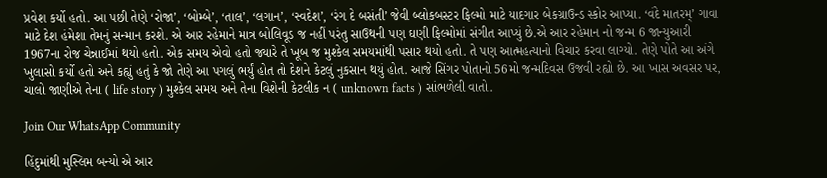પ્રવેશ કર્યો હતો. આ પછી તેણે ‘રોજા’, ‘બોમ્બે’, ‘તાલ’, ‘લગાન’, ‘સ્વદેશ’, ‘રંગ દે બસંતી’ જેવી બ્લોકબસ્ટર ફિલ્મો માટે યાદગાર બેકગ્રાઉન્ડ સ્કોર આપ્યા. ‘વંદે માતરમ્’ ગાવા માટે દેશ હંમેશા તેમનું સન્માન કરશે. એ આર રહેમાને માત્ર બોલિવૂડ જ નહીં પરંતુ સાઉથની પણ ઘણી ફિલ્મોમાં સંગીત આપ્યું છે.એ આર રહેમાન નો જન્મ 6 જાન્યુઆરી 1967ના રોજ ચેન્નાઈમાં થયો હતો. એક સમય એવો હતો જ્યારે તે ખૂબ જ મુશ્કેલ સમયમાંથી પસાર થયો હતો. તે પણ આત્મહત્યાનો વિચાર કરવા લાગ્યો. તેણે પોતે આ અંગે ખુલાસો કર્યો હતો અને કહ્યું હતું કે જો તેણે આ પગલું ભર્યું હોત તો દેશને કેટલું નુકસાન થયું હોત. આજે સિંગર પોતાનો 56મો જન્મદિવસ ઉજવી રહ્યો છે. આ ખાસ અવસર પર, ચાલો જાણીએ તેના ( life story ) મુશ્કેલ સમય અને તેના વિશેની કેટલીક ન ( unknown facts ) સાંભળેલી વાતો.

Join Our WhatsApp Community

હિંદુમાંથી મુસ્લિમ બન્યો એ આર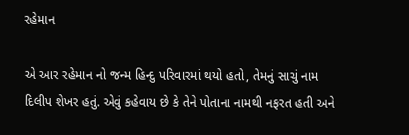રહેમાન

એ આર રહેમાન નો જન્મ હિન્દુ પરિવારમાં થયો હતો, તેમનું સાચું નામ દિલીપ શેખર હતું. એવું કહેવાય છે કે તેને પોતાના નામથી નફરત હતી અને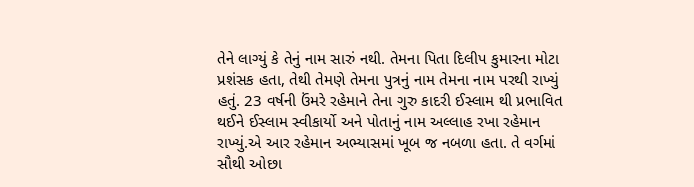તેને લાગ્યું કે તેનું નામ સારું નથી. તેમના પિતા દિલીપ કુમારના મોટા પ્રશંસક હતા, તેથી તેમણે તેમના પુત્રનું નામ તેમના નામ પરથી રાખ્યું હતું. 23 વર્ષની ઉંમરે રહેમાને તેના ગુરુ કાદરી ઈસ્લામ થી પ્રભાવિત થઈને ઈસ્લામ સ્વીકાર્યો અને પોતાનું નામ અલ્લાહ રખા રહેમાન રાખ્યું.એ આર રહેમાન અભ્યાસમાં ખૂબ જ નબળા હતા. તે વર્ગમાં સૌથી ઓછા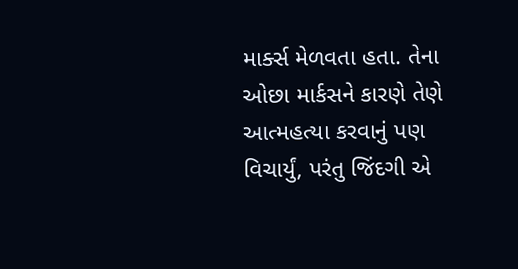માર્ક્સ મેળવતા હતા. તેના ઓછા માર્કસને કારણે તેણે આત્મહત્યા કરવાનું પણ વિચાર્યું, પરંતુ જિંદગી એ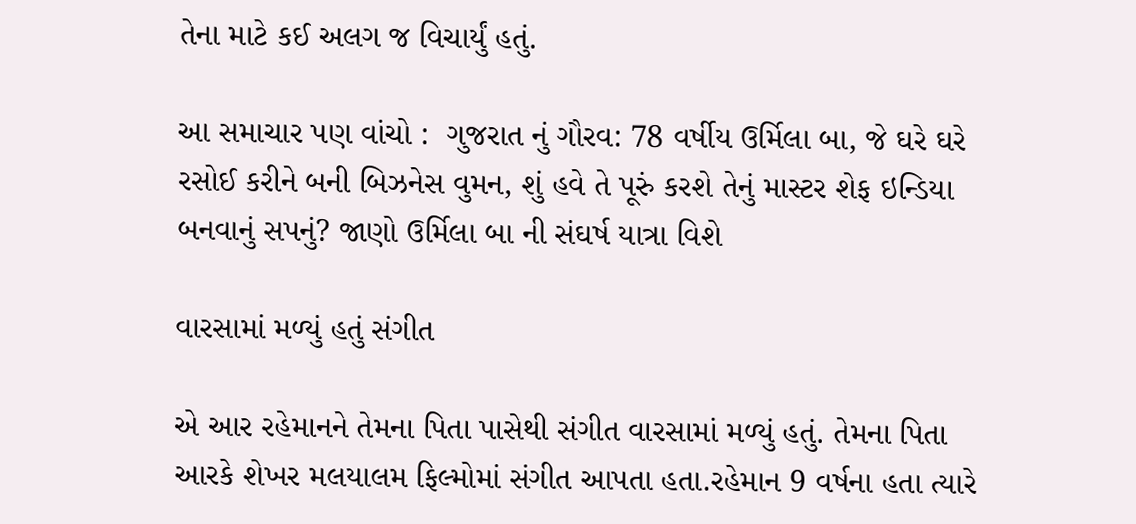તેના માટે કઈ અલગ જ વિચાર્યું હતું.

આ સમાચાર પણ વાંચો :  ગુજરાત નું ગૌરવ: 78 વર્ષીય ઉર્મિલા બા, જે ઘરે ઘરે રસોઈ કરીને બની બિઝનેસ વુમન, શું હવે તે પૂરું કરશે તેનું માસ્ટર શેફ ઇન્ડિયા બનવાનું સપનું? જાણો ઉર્મિલા બા ની સંઘર્ષ યાત્રા વિશે

વારસામાં મળ્યું હતું સંગીત

એ આર રહેમાનને તેમના પિતા પાસેથી સંગીત વારસામાં મળ્યું હતું. તેમના પિતા આરકે શેખર મલયાલમ ફિલ્મોમાં સંગીત આપતા હતા.રહેમાન 9 વર્ષના હતા ત્યારે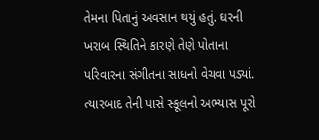તેમના પિતાનું અવસાન થયું હતું. ઘરની ખરાબ સ્થિતિને કારણે તેણે પોતાના પરિવારના સંગીતના સાધનો વેચવા પડ્યાં. ત્યારબાદ તેની પાસે સ્કૂલનો અભ્યાસ પૂરો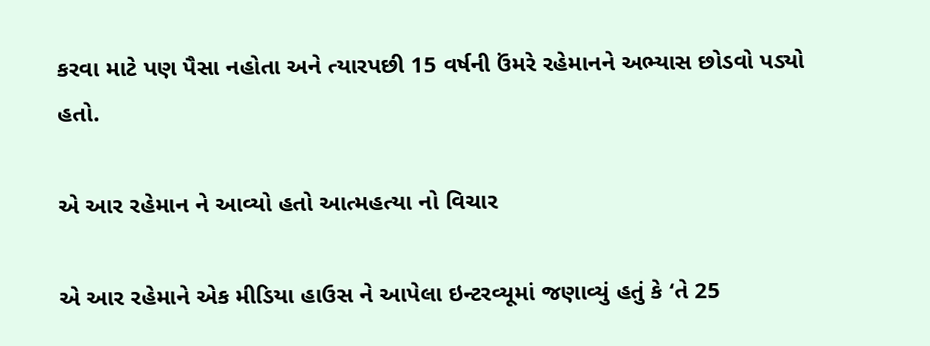કરવા માટે પણ પૈસા નહોતા અને ત્યારપછી 15 વર્ષની ઉંમરે રહેમાનને અભ્યાસ છોડવો પડ્યો હતો.

એ આર રહેમાન ને આવ્યો હતો આત્મહત્યા નો વિચાર

એ આર રહેમાને એક મીડિયા હાઉસ ને આપેલા ઇન્ટરવ્યૂમાં જણાવ્યું હતું કે ‘તે 25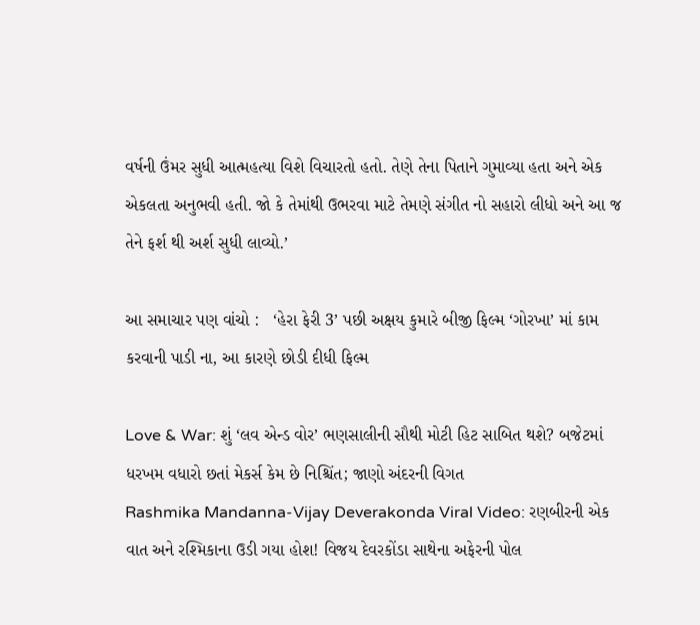વર્ષની ઉંમર સુધી આત્મહત્યા વિશે વિચારતો હતો. તેણે તેના પિતાને ગુમાવ્યા હતા અને એક એકલતા અનુભવી હતી. જો કે તેમાંથી ઉભરવા માટે તેમણે સંગીત નો સહારો લીધો અને આ જ તેને ફર્શ થી અર્શ સુધી લાવ્યો.’

આ સમાચાર પણ વાંચો :   ‘હેરા ફેરી 3’ પછી અક્ષય કુમારે બીજી ફિલ્મ ‘ગોરખા’ માં કામ કરવાની પાડી ના, આ કારણે છોડી દીધી ફિલ્મ

Love & War: શું ‘લવ એન્ડ વોર’ ભણસાલીની સૌથી મોટી હિટ સાબિત થશે? બજેટમાં ધરખમ વધારો છતાં મેકર્સ કેમ છે નિશ્ચિંત; જાણો અંદરની વિગત
Rashmika Mandanna-Vijay Deverakonda Viral Video: રણબીરની એક વાત અને રશ્મિકાના ઉડી ગયા હોશ! વિજય દેવરકોંડા સાથેના અફેરની પોલ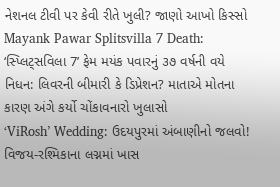નેશનલ ટીવી પર કેવી રીતે ખુલી? જાણો આખો કિસ્સો
Mayank Pawar Splitsvilla 7 Death: ‘સ્પ્લિટ્સવિલા 7’ ફેમ મયંક પવારનું ૩૭ વર્ષની વયે નિધન: લિવરની બીમારી કે ડિપ્રેશન? માતાએ મોતના કારણ અંગે કર્યો ચોંકાવનારો ખુલાસો
‘ViRosh’ Wedding: ઉદયપુરમાં અંબાણીનો જલવો! વિજય-રશ્મિકાના લગ્નમાં ખાસ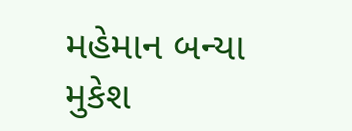મહેમાન બન્યા મુકેશ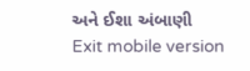અને ઈશા અંબાણી
Exit mobile version